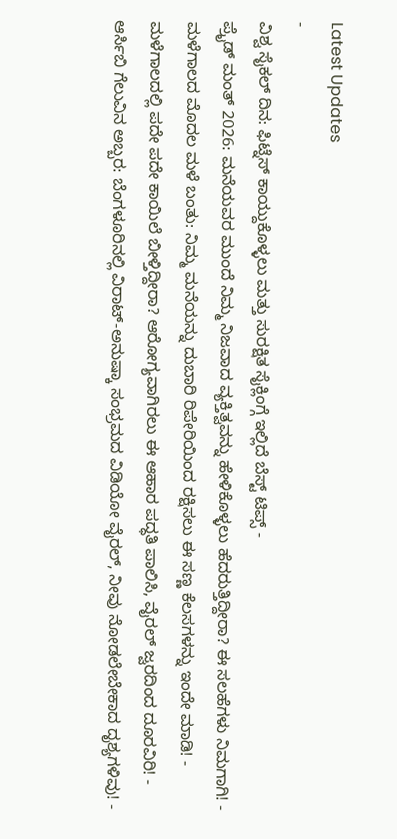Latest Updates
-
ವಿಶ್ವ ಸೈಕಲ್ ದಿನ: ಫಿಟ್ನೆಸ್ ಕಾಯ್ದುಕೊಳ್ಳಲು ಮತ್ತು ಸುರಕ್ಷಿತ ಸೈಕ್ಲಿಂಗ್ಗೆ ಇಲ್ಲಿದೆ ಬೆಸ್ಟ್ ಟಿಪ್ಸ್ -
ಪ್ರೈಡ್ ಮಂತ್ 2026: ಮನೆಯವರ ಮುಂದೆ ನಿಮ್ಮ ನಿಜವಾದ ವ್ಯಕ್ತಿತ್ವವನ್ನು ಹೇಳಿಕೊಳ್ಳಲು ಹೆದರುತ್ತಿದ್ದೀರಾ? ಈ ಸಲಹೆಗಳು ನಿಮಗಾಗಿ! -
ಮಳೆಗಾಲದ ಮೊದಲ ಮಳೆ ಬಂತು: ನಿಮ್ಮ ಮನೆಯನ್ನು ದುಬಾರಿ ರಿಪೇರಿಯಿಂದ ರಕ್ಷಿಸಲು ಈ ಸಣ್ಣ ಕೆಲಸಗಳನ್ನು ಇಂದೇ ಮಾಡಿ! -
ಮಳೆಗಾಲದಲ್ಲಿ ಪದೇ ಪದೇ ಕಾಯಿಲೆ ಬೀಳ್ತಿದ್ದೀರಾ? ಆರೋಗ್ಯವಾಗಿರಲು ಈ ಆಹಾರ ಪದ್ಧತಿ ಪಾಲಿಸಿ, ವೈರಲ್ ಜ್ವರದಿಂದ ದೂರವಿರಿ! -
ಆರ್ಸಿಬಿ ಗೆಲುವಿನ ಅಬ್ಬರ: ಬೆಂಗಳೂರಿನಲ್ಲಿ ವಿರಾಟ್-ಅನುಷ್ಕಾ ಸಂಭ್ರಮದ ವಿಡಿಯೋ ವೈರಲ್, ನೀವು ನೋಡಲೇಬೇಕಾದ ದೃಶ್ಯಗಳಿವು! -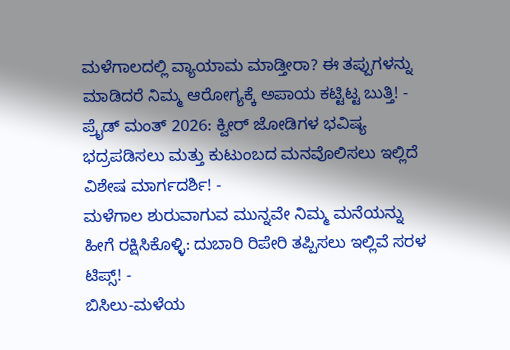ಮಳೆಗಾಲದಲ್ಲಿ ವ್ಯಾಯಾಮ ಮಾಡ್ತೀರಾ? ಈ ತಪ್ಪುಗಳನ್ನು ಮಾಡಿದರೆ ನಿಮ್ಮ ಆರೋಗ್ಯಕ್ಕೆ ಅಪಾಯ ಕಟ್ಟಿಟ್ಟ ಬುತ್ತಿ! -
ಪ್ರೈಡ್ ಮಂತ್ 2026: ಕ್ವೀರ್ ಜೋಡಿಗಳ ಭವಿಷ್ಯ ಭದ್ರಪಡಿಸಲು ಮತ್ತು ಕುಟುಂಬದ ಮನವೊಲಿಸಲು ಇಲ್ಲಿದೆ ವಿಶೇಷ ಮಾರ್ಗದರ್ಶಿ! -
ಮಳೆಗಾಲ ಶುರುವಾಗುವ ಮುನ್ನವೇ ನಿಮ್ಮ ಮನೆಯನ್ನು ಹೀಗೆ ರಕ್ಷಿಸಿಕೊಳ್ಳಿ: ದುಬಾರಿ ರಿಪೇರಿ ತಪ್ಪಿಸಲು ಇಲ್ಲಿವೆ ಸರಳ ಟಿಪ್ಸ್! -
ಬಿಸಿಲು-ಮಳೆಯ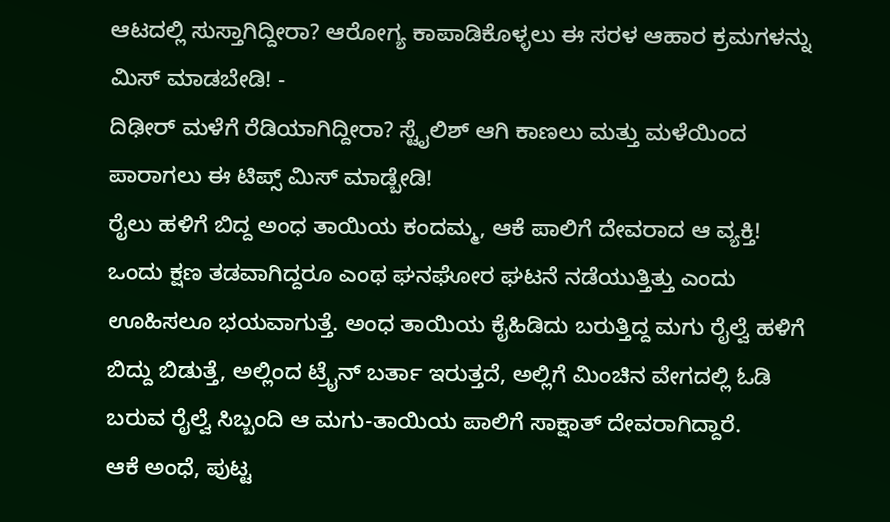ಆಟದಲ್ಲಿ ಸುಸ್ತಾಗಿದ್ದೀರಾ? ಆರೋಗ್ಯ ಕಾಪಾಡಿಕೊಳ್ಳಲು ಈ ಸರಳ ಆಹಾರ ಕ್ರಮಗಳನ್ನು ಮಿಸ್ ಮಾಡಬೇಡಿ! -
ದಿಢೀರ್ ಮಳೆಗೆ ರೆಡಿಯಾಗಿದ್ದೀರಾ? ಸ್ಟೈಲಿಶ್ ಆಗಿ ಕಾಣಲು ಮತ್ತು ಮಳೆಯಿಂದ ಪಾರಾಗಲು ಈ ಟಿಪ್ಸ್ ಮಿಸ್ ಮಾಡ್ಬೇಡಿ!
ರೈಲು ಹಳಿಗೆ ಬಿದ್ದ ಅಂಧ ತಾಯಿಯ ಕಂದಮ್ಮ, ಆಕೆ ಪಾಲಿಗೆ ದೇವರಾದ ಆ ವ್ಯಕ್ತಿ!
ಒಂದು ಕ್ಷಣ ತಡವಾಗಿದ್ದರೂ ಎಂಥ ಘನಘೋರ ಘಟನೆ ನಡೆಯುತ್ತಿತ್ತು ಎಂದು ಊಹಿಸಲೂ ಭಯವಾಗುತ್ತೆ. ಅಂಧ ತಾಯಿಯ ಕೈಹಿಡಿದು ಬರುತ್ತಿದ್ದ ಮಗು ರೈಲ್ವೆ ಹಳಿಗೆ ಬಿದ್ದು ಬಿಡುತ್ತೆ, ಅಲ್ಲಿಂದ ಟ್ರೈನ್ ಬರ್ತಾ ಇರುತ್ತದೆ, ಅಲ್ಲಿಗೆ ಮಿಂಚಿನ ವೇಗದಲ್ಲಿ ಓಡಿ ಬರುವ ರೈಲ್ವೆ ಸಿಬ್ಬಂದಿ ಆ ಮಗು-ತಾಯಿಯ ಪಾಲಿಗೆ ಸಾಕ್ಷಾತ್ ದೇವರಾಗಿದ್ದಾರೆ.
ಆಕೆ ಅಂಧೆ, ಪುಟ್ಟ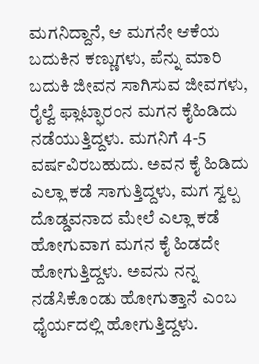ಮಗನಿದ್ದಾನೆ, ಆ ಮಗನೇ ಆಕೆಯ ಬದುಕಿನ ಕಣ್ಣುಗಳು, ಪೆನ್ನು ಮಾರಿ ಬದುಕಿ ಜೀವನ ಸಾಗಿಸುವ ಜೀವಗಳು, ರೈಲ್ವೆ ಫ್ಲಾಟ್ಫಾರಂನ ಮಗನ ಕೈಹಿಡಿದು ನಡೆಯುತ್ತಿದ್ದಳು. ಮಗನಿಗೆ 4-5 ವರ್ಷವಿರಬಹುದು. ಅವನ ಕೈ ಹಿಡಿದು ಎಲ್ಲಾ ಕಡೆ ಸಾಗುತ್ತಿದ್ದಳು, ಮಗ ಸ್ವಲ್ಪ ದೊಡ್ಡವನಾದ ಮೇಲೆ ಎಲ್ಲಾ ಕಡೆ ಹೋಗುವಾಗ ಮಗನ ಕೈ ಹಿಡದೇ ಹೋಗುತ್ತಿದ್ದಳು. ಅವನು ನನ್ನ ನಡೆಸಿಕೊಂಡು ಹೋಗುತ್ತಾನೆ ಎಂಬ ಧೈರ್ಯದಲ್ಲಿ ಹೋಗುತ್ತಿದ್ದಳು.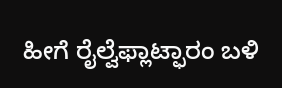ಹೀಗೆ ರೈಲ್ವೆಫ್ಲಾಟ್ಫಾರಂ ಬಳಿ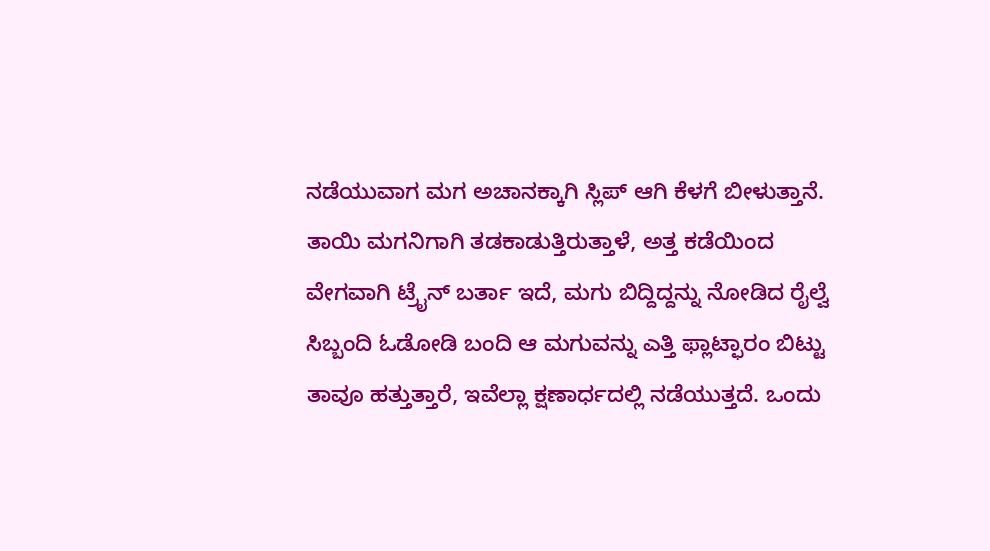ನಡೆಯುವಾಗ ಮಗ ಅಚಾನಕ್ಕಾಗಿ ಸ್ಲಿಪ್ ಆಗಿ ಕೆಳಗೆ ಬೀಳುತ್ತಾನೆ. ತಾಯಿ ಮಗನಿಗಾಗಿ ತಡಕಾಡುತ್ತಿರುತ್ತಾಳೆ, ಅತ್ತ ಕಡೆಯಿಂದ ವೇಗವಾಗಿ ಟ್ರೈನ್ ಬರ್ತಾ ಇದೆ, ಮಗು ಬಿದ್ದಿದ್ದನ್ನು ನೋಡಿದ ರೈಲ್ವೆ ಸಿಬ್ಬಂದಿ ಓಡೋಡಿ ಬಂದಿ ಆ ಮಗುವನ್ನು ಎತ್ತಿ ಫ್ಲಾಟ್ಫಾರಂ ಬಿಟ್ಟು ತಾವೂ ಹತ್ತುತ್ತಾರೆ, ಇವೆಲ್ಲಾ ಕ್ಷಣಾರ್ಧದಲ್ಲಿ ನಡೆಯುತ್ತದೆ. ಒಂದು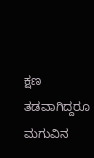ಕ್ಷಣ ತಡವಾಗಿದ್ದರೂ ಮಗುವಿನ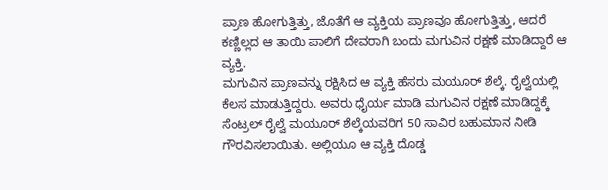ಪ್ರಾಣ ಹೋಗುತ್ತಿತ್ತು, ಜೊತೆಗೆ ಆ ವ್ಯಕ್ತಿಯ ಪ್ರಾಣವೂ ಹೋಗುತ್ತಿತ್ತು, ಆದರೆ ಕಣ್ಣಿಲ್ಲದ ಆ ತಾಯಿ ಪಾಲಿಗೆ ದೇವರಾಗಿ ಬಂದು ಮಗುವಿನ ರಕ್ಷಣೆ ಮಾಡಿದ್ದಾರೆ ಆ ವ್ಯಕ್ತಿ.
ಮಗುವಿನ ಪ್ರಾಣವನ್ನು ರಕ್ಷಿಸಿದ ಆ ವ್ಯಕ್ತಿ ಹೆಸರು ಮಯೂರ್ ಶೆಲ್ಕೆ. ರೈಲ್ವೆಯಲ್ಲಿ ಕೆಲಸ ಮಾಡುತ್ತಿದ್ದರು. ಅವರು ಧೈರ್ಯ ಮಾಡಿ ಮಗುವಿನ ರಕ್ಷಣೆ ಮಾಡಿದ್ದಕ್ಕೆ ಸೆಂಟ್ರಲ್ ರೈಲ್ವೆ ಮಯೂರ್ ಶೆಲ್ಕೆಯವರಿಗ 50 ಸಾವಿರ ಬಹುಮಾನ ನೀಡಿ ಗೌರವಿಸಲಾಯಿತು. ಅಲ್ಲಿಯೂ ಆ ವ್ಯಕ್ತಿ ದೊಡ್ಡ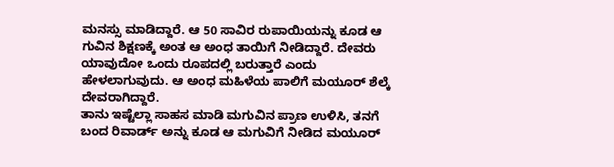ಮನಸ್ಸು ಮಾಡಿದ್ದಾರೆ. ಆ 50 ಸಾವಿರ ರುಪಾಯಿಯನ್ನು ಕೂಡ ಆ ಗುವಿನ ಶಿಕ್ಷಣಕ್ಕೆ ಅಂತ ಆ ಅಂಧ ತಾಯಿಗೆ ನೀಡಿದ್ದಾರೆ. ದೇವರು ಯಾವುದೋ ಒಂದು ರೂಪದಲ್ಲಿ ಬರುತ್ತಾರೆ ಎಂದು ಹೇಳಲಾಗುವುದು. ಆ ಅಂಧ ಮಹಿಳೆಯ ಪಾಲಿಗೆ ಮಯೂರ್ ಶೆಲ್ಕೆ ದೇವರಾಗಿದ್ದಾರೆ.
ತಾನು ಇಷ್ಟೆಲ್ಲಾ ಸಾಹಸ ಮಾಡಿ ಮಗುವಿನ ಪ್ರಾಣ ಉಳಿಸಿ, ತನಗೆ ಬಂದ ರಿವಾರ್ಡ್ ಅನ್ನು ಕೂಡ ಆ ಮಗುವಿಗೆ ನೀಡಿದ ಮಯೂರ್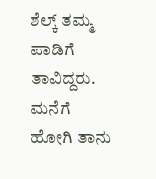ಶೆಲ್ಕ್ ತಮ್ಮ ಪಾಡಿಗೆ ತಾವಿದ್ದರು. ಮನೆಗೆ ಹೋಗಿ ತಾನು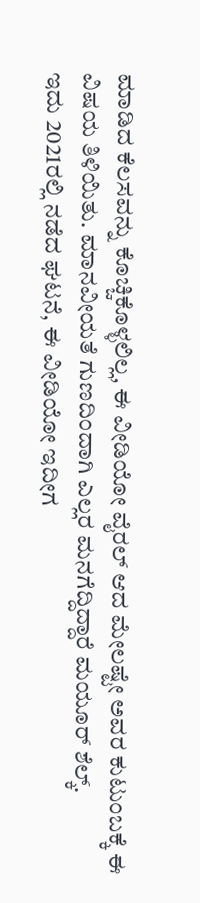ಮಾಡಿದ ಕೆಲಸವನ್ನು ಕೊಚ್ಚಿಕೊಳ್ಳಲಿಲ್ಲ, ಈ ವೀಡಿಯೋ ವೈರಲ್ ಆದ ಮೇಲಷ್ಟೇ ಅವರ ಕುಟುಂಬಕ್ಕೆ ಈ ವಿಷಯ ತಿಳಿಯಿತು. ಮಾನವೀಯತೆ ಗುಣದಿಂದಾಗಿ ಎಲ್ಲರ ಮನಗೆದ್ದಿದ್ದಾರೆ ಮಯೂರ್ ಶೆಲ್ಕ್.
ಇದು 2021ರಲ್ಲಿ ನಡೆದ ಘಟನೆ, ಈ ವೀಡಿಯೋ ಇದೀಗ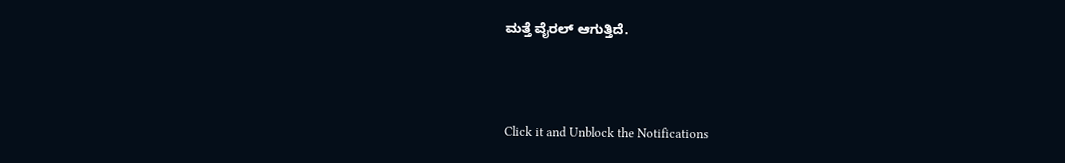ಮತ್ತೆ ವೈರಲ್ ಆಗುತ್ತಿದೆ.



Click it and Unblock the Notifications